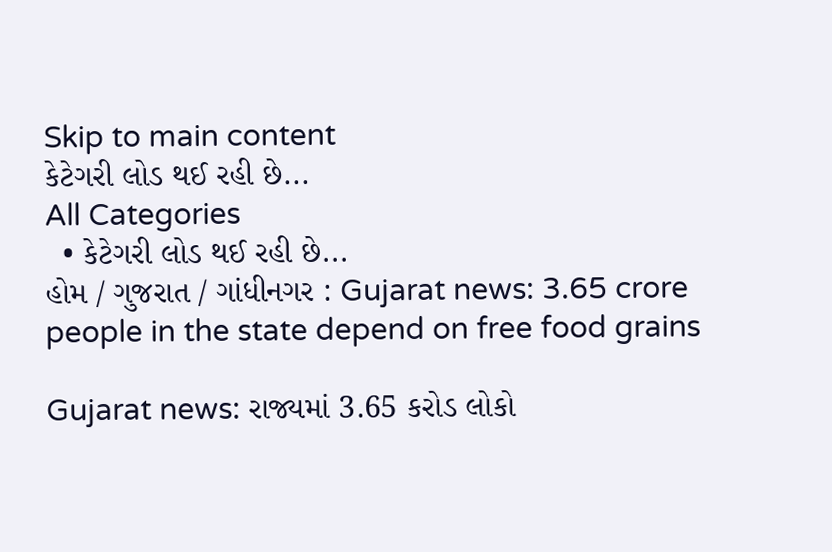Skip to main content
કેટેગરી લોડ થઈ રહી છે...
All Categories
  • કેટેગરી લોડ થઈ રહી છે...
હોમ / ગુજરાત / ગાંધીનગર : Gujarat news: 3.65 crore people in the state depend on free food grains

Gujarat news: રાજ્યમાં 3.65 કરોડ લોકો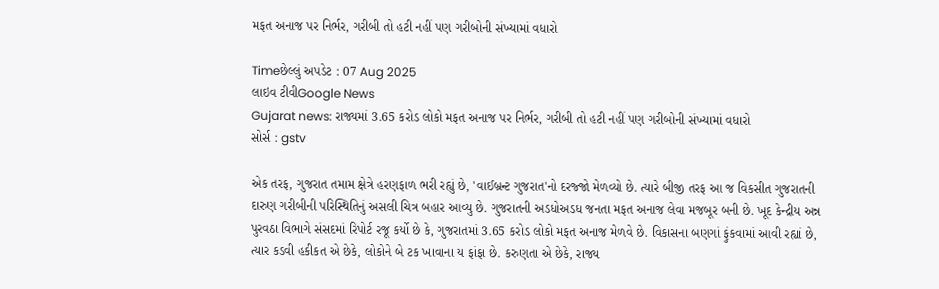મફત અનાજ પર નિર્ભર, ગરીબી તો હટી નહીં પણ ગરીબોની સંખ્યામાં વધારો

Timeછેલ્લું અપડેટ : 07 Aug 2025
લાઇવ ટીવીGoogle News
Gujarat news: રાજ્યમાં 3.65 કરોડ લોકો મફત અનાજ પર નિર્ભર, ગરીબી તો હટી નહીં પણ ગરીબોની સંખ્યામાં વધારો
સોર્સ : gstv

એક તરફ, ગુજરાત તમામ ક્ષેત્રે હરણફાળ ભરી રહ્યું છે, 'વાઈબ્રન્ટ ગુજરાત'નો દરજ્જો મેળવ્યો છે. ત્યારે બીજી તરફ આ જ વિકસીત ગુજરાતની દારુણ ગરીબીની પરિસ્થિતિનું અસલી ચિત્ર બહાર આવ્યુ છે. ગુજરાતની અડધોઅડધ જનતા મફત અનાજ લેવા મજબૂર બની છે. ખૂદ કેન્દ્રીય અન્ન પુરવઠા વિભાગે સંસદમાં રિપોર્ટ રજૂ કર્યો છે કે, ગુજરાતમાં 3.65 કરોડ લોકો મફત અનાજ મેળવે છે. વિકાસના બણગાં ફુંકવામાં આવી રહ્યાં છે, ત્યાર કડવી હકીકત એ છેકે, લોકોને બે ટક ખાવાના ય ફાંફા છે. કરુણતા એ છેકે, રાજ્ય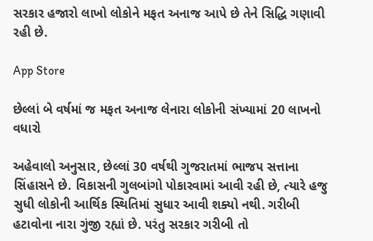સરકાર હજારો લાખો લોકોને મફત અનાજ આપે છે તેને સિદ્ધિ ગણાવી રહી છે.

App Store

છેલ્લાં બે વર્ષમાં જ મફત અનાજ લેનારા લોકોની સંખ્યામાં 20 લાખનો વધારો

અહેવાલો અનુસાર, છેલ્લાં 30 વર્ષથી ગુજરાતમાં ભાજપ સત્તાના સિંહાસને છે. વિકાસની ગુલબાંગો પોકારવામાં આવી રહી છે, ત્યારે હજુ સુધી લોકોની આર્થિક સ્થિતિમાં સુધાર આવી શક્યો નથી. ગરીબી હટાવોના નારા ગુંજી રહ્યાં છે. પરંતુ સરકાર ગરીબી તો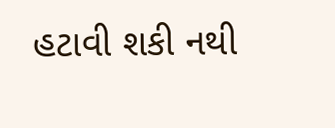હટાવી શકી નથી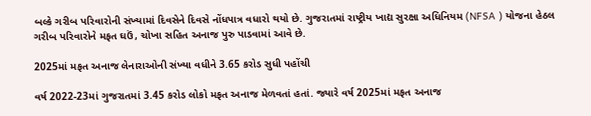બલ્કે ગરીબ પરિવારોની સંખ્યામાં દિવસેને દિવસે નોંધપાત્ર વધારો થયો છે. ગુજરાતમાં રાષ્ટ્રીય ખાદ્ય સુરક્ષા અધિનિયમ (NFSA ) યોજના હેઠલ ગરીબ પરિવારોને મફત ઘઉં, ચોખા સહિત અનાજ પુરુ પાડવામાં આવે છે.

2025માં મફત અનાજ લેનારાઓની સંખ્યા વધીને 3.65 કરોડ સુધી પહોંચી

વર્ષ 2022-23માં ગુજરાતમાં 3.45 કરોડ લોકો મફત અનાજ મેળવતાં હતાં. જ્યારે વર્ષ 2025માં મફત અનાજ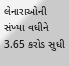લેનારાઓની સંખ્યા વધીને 3.65 કરોડ સુધી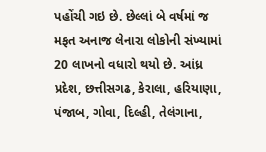પહોંચી ગઇ છે. છેલ્લાં બે વર્ષમાં જ મફત અનાજ લેનારા લોકોની સંખ્યામાં 20 લાખનો વધારો થયો છે. આંધ્ર પ્રદેશ, છત્તીસગઢ, કેરાલા, હરિયાણા, પંજાબ, ગોવા, દિલ્હી, તેલંગાના,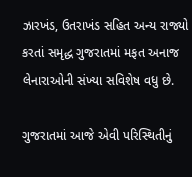ઝારખંડ, ઉતરાખંડ સહિત અન્ય રાજ્યો કરતાં સમૃદ્ધ ગુજરાતમાં મફત અનાજ લેનારાઓની સંખ્યા સવિશેષ વધુ છે.

ગુજરાતમાં આજે એવી પરિસ્થિતીનું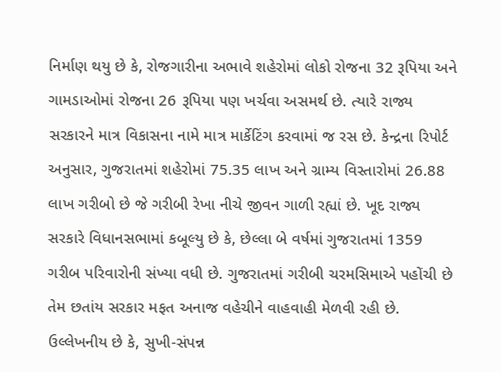નિર્માણ થયુ છે કે, રોજગારીના અભાવે શહેરોમાં લોકો રોજના 32 રૂપિયા અને ગામડાઓમાં રોજના 26 રૂપિયા ૫ણ ખર્ચવા અસમર્થ છે. ત્યારે રાજ્ય સરકારને માત્ર વિકાસના નામે માત્ર માર્કેટિંગ કરવામાં જ રસ છે. કેન્દ્રના રિપોર્ટ અનુસાર, ગુજરાતમાં શહેરોમાં 75.35 લાખ અને ગ્રામ્ય વિસ્તારોમાં 26.88 લાખ ગરીબો છે જે ગરીબી રેખા નીચે જીવન ગાળી રહ્યાં છે. ખૂદ રાજ્ય સરકારે વિધાનસભામાં કબૂલ્યુ છે કે, છેલ્લા બે વર્ષમાં ગુજરાતમાં 1359 ગરીબ પરિવારોની સંખ્યા વધી છે. ગુજરાતમાં ગરીબી ચરમસિમાએ પહોંચી છે તેમ છતાંય સરકાર મફત અનાજ વહેચીને વાહવાહી મેળવી રહી છે. ઉલ્લેખનીય છે કે, સુખી-સંપન્ન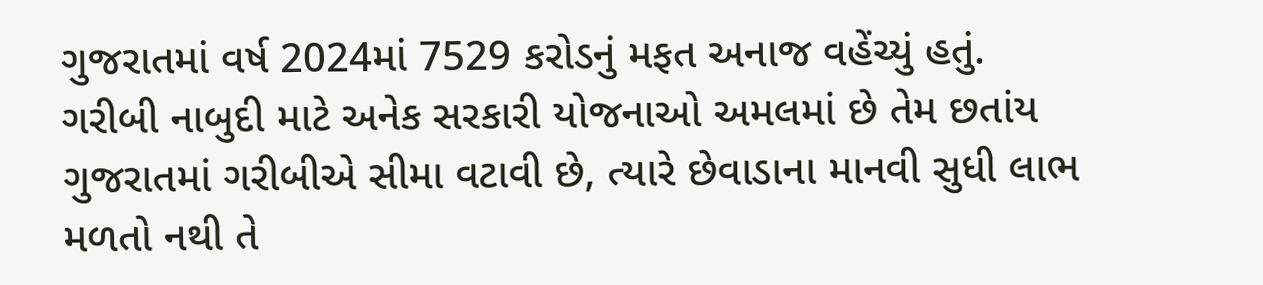ગુજરાતમાં વર્ષ 2024માં 7529 કરોડનું મફત અનાજ વહેંચ્યું હતું. ગરીબી નાબુદી માટે અનેક સરકારી યોજનાઓ અમલમાં છે તેમ છતાંય ગુજરાતમાં ગરીબીએ સીમા વટાવી છે, ત્યારે છેવાડાના માનવી સુધી લાભ મળતો નથી તે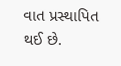વાત પ્રસ્થાપિત થઈ છે.